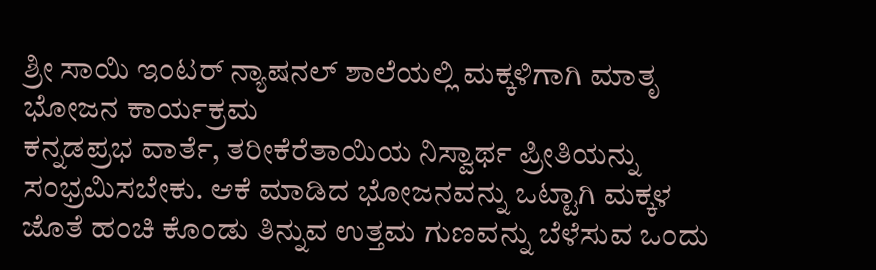ಶ್ರೀ ಸಾಯಿ ಇಂಟರ್ ನ್ಯಾಷನಲ್ ಶಾಲೆಯಲ್ಲಿ ಮಕ್ಕಳಿಗಾಗಿ ಮಾತೃ ಭೋಜನ ಕಾರ್ಯಕ್ರಮ
ಕನ್ನಡಪ್ರಭ ವಾರ್ತೆ, ತರೀಕೆರೆತಾಯಿಯ ನಿಸ್ವಾರ್ಥ ಪ್ರೀತಿಯನ್ನು ಸಂಭ್ರಮಿಸಬೇಕು. ಆಕೆ ಮಾಡಿದ ಭೋಜನವನ್ನು ಒಟ್ಟಾಗಿ ಮಕ್ಕಳ ಜೊತೆ ಹಂಚಿ ಕೊಂಡು ತಿನ್ನುವ ಉತ್ತಮ ಗುಣವನ್ನು ಬೆಳೆಸುವ ಒಂದು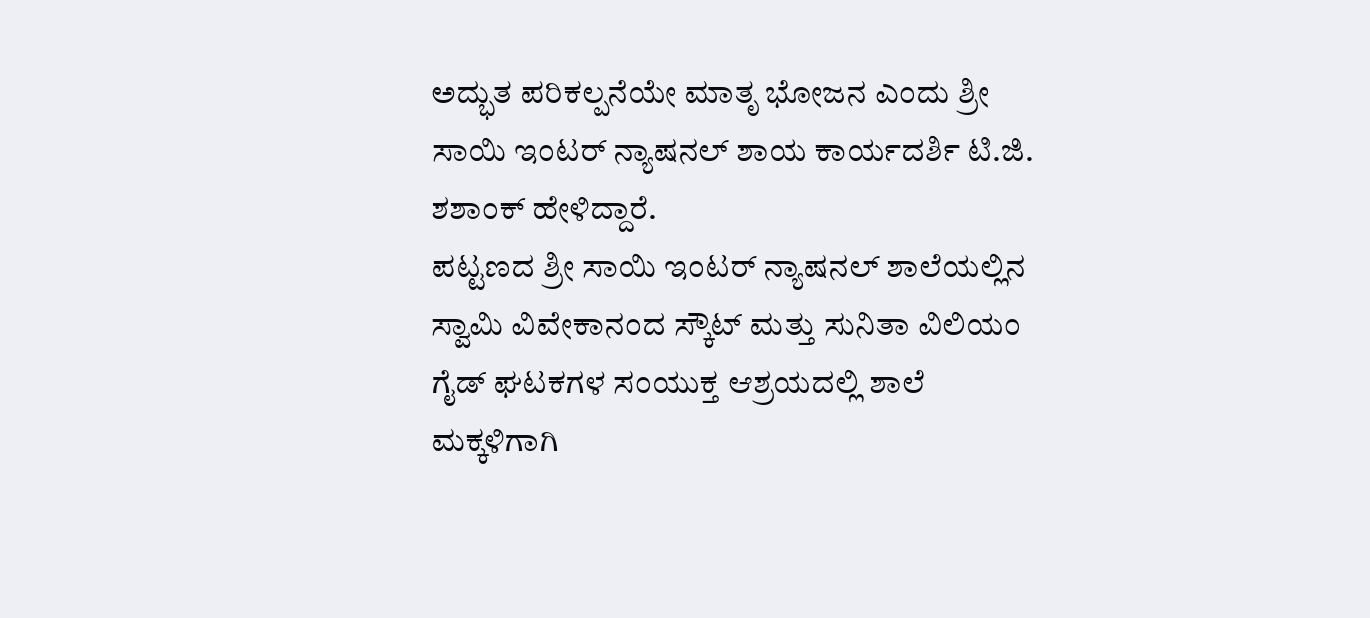ಅದ್ಭುತ ಪರಿಕಲ್ಪನೆಯೇ ಮಾತೃ ಭೋಜನ ಎಂದು ಶ್ರೀ ಸಾಯಿ ಇಂಟರ್ ನ್ಯಾಷನಲ್ ಶಾಯ ಕಾರ್ಯದರ್ಶಿ ಟಿ.ಜಿ. ಶಶಾಂಕ್ ಹೇಳಿದ್ದಾರೆ.
ಪಟ್ಟಣದ ಶ್ರೀ ಸಾಯಿ ಇಂಟರ್ ನ್ಯಾಷನಲ್ ಶಾಲೆಯಲ್ಲಿನ ಸ್ವಾಮಿ ವಿವೇಕಾನಂದ ಸ್ಕೌಟ್ ಮತ್ತು ಸುನಿತಾ ವಿಲಿಯಂ ಗೈಡ್ ಘಟಕಗಳ ಸಂಯುಕ್ತ ಆಶ್ರಯದಲ್ಲಿ ಶಾಲೆ ಮಕ್ಕಳಿಗಾಗಿ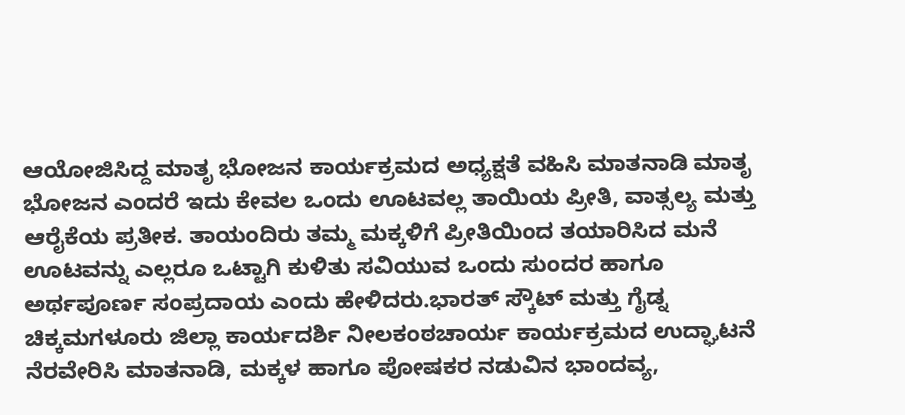ಆಯೋಜಿಸಿದ್ದ ಮಾತೃ ಭೋಜನ ಕಾರ್ಯಕ್ರಮದ ಅಧ್ಯಕ್ಷತೆ ವಹಿಸಿ ಮಾತನಾಡಿ ಮಾತೃ ಭೋಜನ ಎಂದರೆ ಇದು ಕೇವಲ ಒಂದು ಊಟವಲ್ಲ ತಾಯಿಯ ಪ್ರೀತಿ, ವಾತ್ಸಲ್ಯ ಮತ್ತು ಆರೈಕೆಯ ಪ್ರತೀಕ. ತಾಯಂದಿರು ತಮ್ಮ ಮಕ್ಕಳಿಗೆ ಪ್ರೀತಿಯಿಂದ ತಯಾರಿಸಿದ ಮನೆ ಊಟವನ್ನು ಎಲ್ಲರೂ ಒಟ್ಟಾಗಿ ಕುಳಿತು ಸವಿಯುವ ಒಂದು ಸುಂದರ ಹಾಗೂ ಅರ್ಥಪೂರ್ಣ ಸಂಪ್ರದಾಯ ಎಂದು ಹೇಳಿದರು.ಭಾರತ್ ಸ್ಕೌಟ್ ಮತ್ತು ಗೈಡ್ನ ಚಿಕ್ಕಮಗಳೂರು ಜಿಲ್ಲಾ ಕಾರ್ಯದರ್ಶಿ ನೀಲಕಂಠಚಾರ್ಯ ಕಾರ್ಯಕ್ರಮದ ಉದ್ಘಾಟನೆ ನೆರವೇರಿಸಿ ಮಾತನಾಡಿ, ಮಕ್ಕಳ ಹಾಗೂ ಪೋಷಕರ ನಡುವಿನ ಭಾಂದವ್ಯ,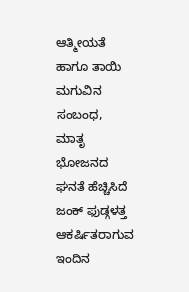ಆತ್ಮೀಯತೆ ಹಾಗೂ ತಾಯಿ ಮಗುವಿನ ಸಂಬಂಧ, ಮಾತೃ ಭೋಜನದ ಘನತೆ ಹೆಚ್ಚಿಸಿದೆ ಜಂಕ್ ಫುಡ್ಗಳತ್ತ ಆಕರ್ಷಿತರಾಗುವ ಇಂದಿನ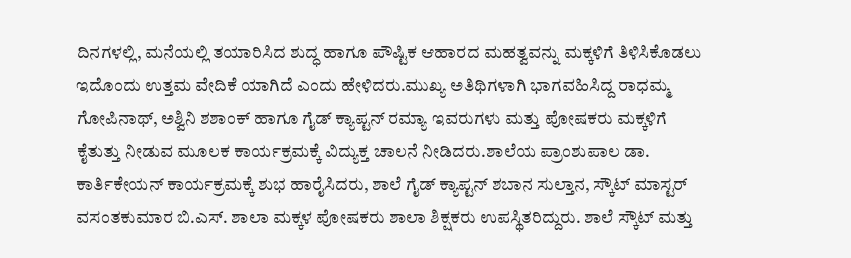ದಿನಗಳಲ್ಲಿ, ಮನೆಯಲ್ಲಿ ತಯಾರಿಸಿದ ಶುದ್ಧ ಹಾಗೂ ಪೌಷ್ಟಿಕ ಆಹಾರದ ಮಹತ್ವವನ್ನು ಮಕ್ಕಳಿಗೆ ತಿಳಿಸಿಕೊಡಲು ಇದೊಂದು ಉತ್ತಮ ವೇದಿಕೆ ಯಾಗಿದೆ ಎಂದು ಹೇಳಿದರು.ಮುಖ್ಯ ಅತಿಥಿಗಳಾಗಿ ಭಾಗವಹಿಸಿದ್ದ ರಾಧಮ್ಮ ಗೋಪಿನಾಥ್, ಅಶ್ವಿನಿ ಶಶಾಂಕ್ ಹಾಗೂ ಗೈಡ್ ಕ್ಯಾಪ್ಟನ್ ರಮ್ಯಾ ಇವರುಗಳು ಮತ್ತು ಪೋಷಕರು ಮಕ್ಕಳಿಗೆ ಕೈತುತ್ತು ನೀಡುವ ಮೂಲಕ ಕಾರ್ಯಕ್ರಮಕ್ಕೆ ವಿದ್ಯುಕ್ತ ಚಾಲನೆ ನೀಡಿದರು.ಶಾಲೆಯ ಪ್ರಾಂಶುಪಾಲ ಡಾ. ಕಾರ್ತಿಕೇಯನ್ ಕಾರ್ಯಕ್ರಮಕ್ಕೆ ಶುಭ ಹಾರೈಸಿದರು, ಶಾಲೆ ಗೈಡ್ ಕ್ಯಾಪ್ಟನ್ ಶಬಾನ ಸುಲ್ತಾನ, ಸ್ಕೌಟ್ ಮಾಸ್ಟರ್ ವಸಂತಕುಮಾರ ಬಿ.ಎಸ್. ಶಾಲಾ ಮಕ್ಕಳ ಪೋಷಕರು ಶಾಲಾ ಶಿಕ್ಷಕರು ಉಪಸ್ಥಿತರಿದ್ದುರು. ಶಾಲೆ ಸ್ಕೌಟ್ ಮತ್ತು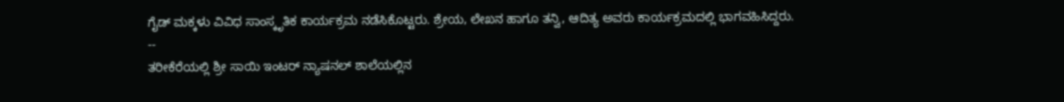ಗೈಡ್ ಮಕ್ಕಳು ವಿವಿಧ ಸಾಂಸ್ಕೃತಿಕ ಕಾರ್ಯಕ್ರಮ ನಡೆಸಿಕೊಟ್ಟರು. ಶ್ರೇಯ, ಲೇಖನ ಹಾಗೂ ತನ್ವಿ, ಆದಿತ್ಯ ಅವರು ಕಾರ್ಯಕ್ರಮದಲ್ಲಿ ಭಾಗವಹಿಸಿದ್ದರು.
--
ತರೀಕೆರೆಯಲ್ಲಿ ಶ್ರೀ ಸಾಯಿ ಇಂಟರ್ ನ್ಯಾಷನಲ್ ಶಾಲೆಯಲ್ಲಿನ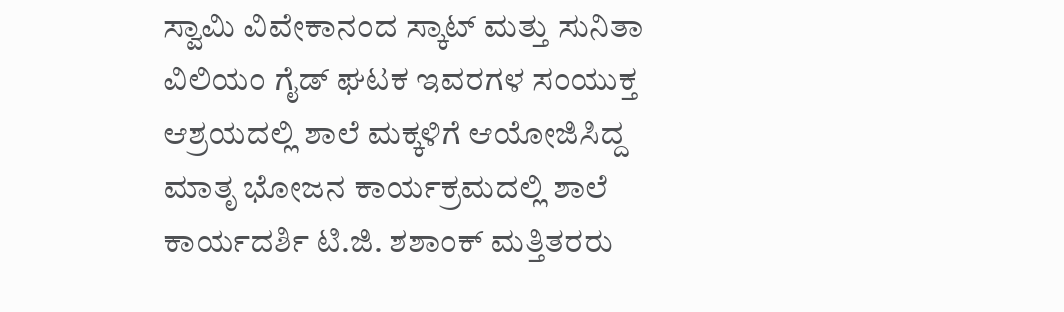ಸ್ವಾಮಿ ವಿವೇಕಾನಂದ ಸ್ಕಾಟ್ ಮತ್ತು ಸುನಿತಾ ವಿಲಿಯಂ ಗೈಡ್ ಘಟಕ ಇವರಗಳ ಸಂಯುಕ್ತ ಆಶ್ರಯದಲ್ಲಿ ಶಾಲೆ ಮಕ್ಕಳಿಗೆ ಆಯೋಜಿಸಿದ್ದ ಮಾತೃ ಭೋಜನ ಕಾರ್ಯಕ್ರಮದಲ್ಲಿ ಶಾಲೆ ಕಾರ್ಯದರ್ಶಿ ಟಿ.ಜಿ. ಶಶಾಂಕ್ ಮತ್ತಿತರರು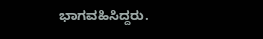ಭಾಗವಹಿಸಿದ್ದರು.